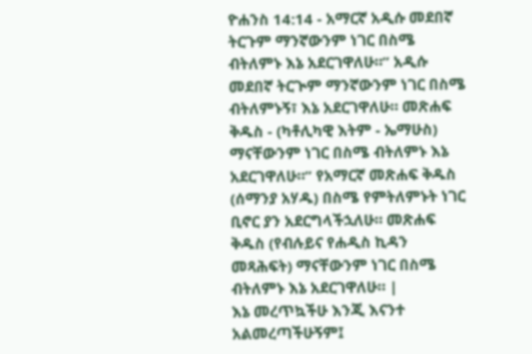ዮሐንስ 14:14 - አማርኛ አዲሱ መደበኛ ትርጉም ማንኛውንም ነገር በስሜ ብትለምኑ እኔ አደርገዋለሁ።” አዲሱ መደበኛ ትርጒም ማንኛውንም ነገር በስሜ ብትለምኑኝ፣ እኔ አደርገዋለሁ። መጽሐፍ ቅዱስ - (ካቶሊካዊ እትም - ኤማሁስ) ማናቸውንም ነገር በስሜ ብትለምኑ እኔ አደርገዋለሁ።” የአማርኛ መጽሐፍ ቅዱስ (ሰማንያ አሃዱ) በስሜ የምትለምኑት ነገር ቢኖር ያን አደርግላችኋለሁ። መጽሐፍ ቅዱስ (የብሉይና የሐዲስ ኪዳን መጻሕፍት) ማናቸውንም ነገር በስሜ ብትለምኑ እኔ አደርገዋለሁ። |
እኔ መረጥኳችሁ እንጂ እናንተ አልመረጣችሁኝም፤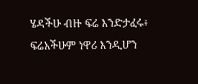ሄዳችሁ ብዙ ፍሬ እንድታፈሩ፥ ፍሬአችሁም ነዋሪ እንዲሆን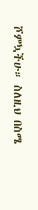ሾምኳችሁ። ስለዚህ በስሜ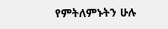የምትለምኑትን ሁሉ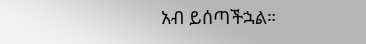አብ ይሰጣችኋል።